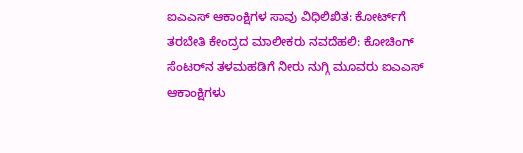ಐಎಎಸ್‌ ಆಕಾಂಕ್ಷಿಗಳ ಸಾವು ವಿಧಿಲಿಖಿತ: ಕೋರ್ಟ್‌ಗೆ ತರಬೇತಿ ಕೇಂದ್ರದ ಮಾಲೀಕರು ನವದೆಹಲಿ: ಕೋಚಿಂಗ್‌ ಸೆಂಟರ್‌ನ ತಳಮಹಡಿಗೆ ನೀರು ನುಗ್ಗಿ ಮೂವರು ಐಎಎಸ್‌ ಆಕಾಂಕ್ಷಿಗಳು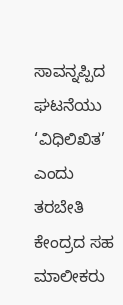ಸಾವನ್ನಪ್ಪಿದ ಘಟನೆಯು ‘ವಿಧಿಲಿಖಿತ’ ಎಂದು ತರಬೇತಿ ಕೇಂದ್ರದ ಸಹ ಮಾಲೀಕರು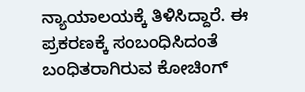ನ್ಯಾಯಾಲಯಕ್ಕೆ ತಿಳಿಸಿದ್ದಾರೆ. ಈ ಪ್ರಕರಣಕ್ಕೆ ಸಂಬಂಧಿಸಿದಂತೆ ಬಂಧಿತರಾಗಿರುವ ಕೋಚಿಂಗ್‌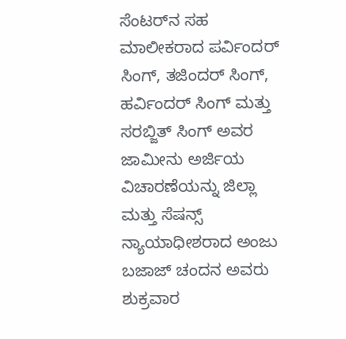ಸೆಂಟರ್‌ನ ಸಹ ಮಾಲೀಕರಾದ ಪರ್ವಿಂದರ್‌ ಸಿಂಗ್‌, ತಜಿಂದರ್‌ ಸಿಂಗ್‌, ಹರ್ವಿಂದರ್‌ ಸಿಂಗ್ ಮತ್ತು ಸರಬ್ಜಿತ್‌ ಸಿಂಗ್‌ ಅವರ ಜಾಮೀನು ಅರ್ಜಿಯ ವಿಚಾರಣೆಯನ್ನು ಜಿಲ್ಲಾ ಮತ್ತು ಸೆಷನ್ಸ್‌ ನ್ಯಾಯಾಧೀಶರಾದ ಅಂಜು ಬಜಾಜ್‌ ಚಂದನ ಅವರು ಶುಕ್ರವಾರ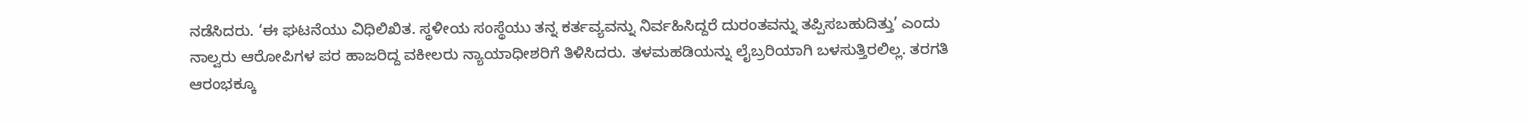ನಡೆಸಿದರು. ‘ಈ ಘಟನೆಯು ವಿಧಿಲಿಖಿತ. ಸ್ಥಳೀಯ ಸಂಸ್ಥೆಯು ತನ್ನ ಕರ್ತವ್ಯವನ್ನು ನಿರ್ವಹಿಸಿದ್ದರೆ ದುರಂತವನ್ನು ತಪ್ಪಿಸಬಹುದಿತ್ತು’ ಎಂದು ನಾಲ್ವರು ಆರೋಪಿಗಳ ಪರ ಹಾಜರಿದ್ದ ವಕೀಲರು ನ್ಯಾಯಾಧೀಶರಿಗೆ ತಿಳಿಸಿದರು. ತಳಮಹಡಿಯನ್ನು ಲೈಬ್ರರಿಯಾಗಿ ಬಳಸುತ್ತಿರಲಿಲ್ಲ. ತರಗತಿ ಆರಂಭಕ್ಕೂ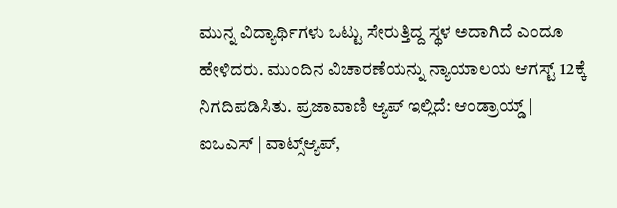ಮುನ್ನ ವಿದ್ಯಾರ್ಥಿಗಳು ಒಟ್ಟು ಸೇರುತ್ತಿದ್ದ ಸ್ಥಳ ಅದಾಗಿದೆ ಎಂದೂ ಹೇಳಿದರು. ಮುಂದಿನ ವಿಚಾರಣೆಯನ್ನು ನ್ಯಾಯಾಲಯ ಆಗಸ್ಟ್‌ 12ಕ್ಕೆ ನಿಗದಿಪಡಿಸಿತು. ಪ್ರಜಾವಾಣಿ ಆ್ಯಪ್ ಇಲ್ಲಿದೆ: ಆಂಡ್ರಾಯ್ಡ್ | ಐಒಎಸ್ | ವಾಟ್ಸ್ಆ್ಯಪ್,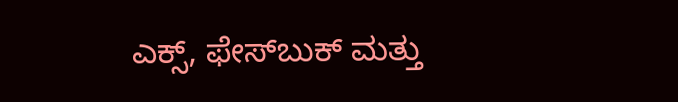ಎಕ್ಸ್, ಫೇಸ್‌ಬುಕ್ ಮತ್ತು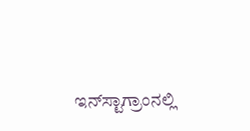ಇನ್‌ಸ್ಟಾಗ್ರಾಂನಲ್ಲಿ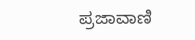ಪ್ರಜಾವಾಣಿ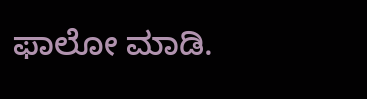ಫಾಲೋ ಮಾಡಿ.